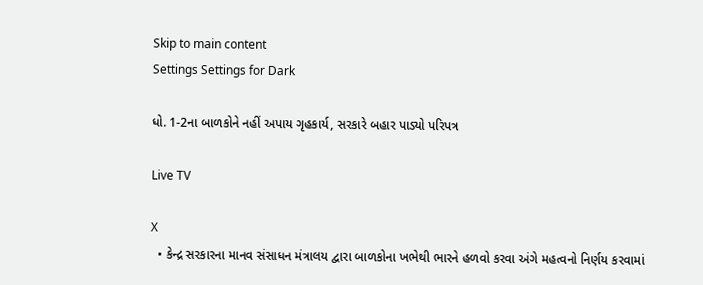Skip to main content
Settings Settings for Dark

ધો. 1-2ના બાળકોને નહીં અપાય ગૃહકાર્ય, સરકારે બહાર પાડ્યો પરિપત્ર

Live TV

X
  • કેન્દ્ર સરકારના માનવ સંસાધન મંત્રાલય દ્વારા બાળકોના ખભેથી ભારને હળવો કરવા અંગે મહત્વનો નિર્ણય કરવામાં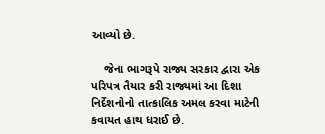આવ્યો છે.

    જેના ભાગરૂપે રાજ્ય સરકાર દ્વારા એક પરિપત્ર તૈયાર કરી રાજ્યમાં આ દિશા નિર્દેશનોનો તાત્કાલિક અમલ કરવા માટેની કવાયત હાથ ધરાઈ છે.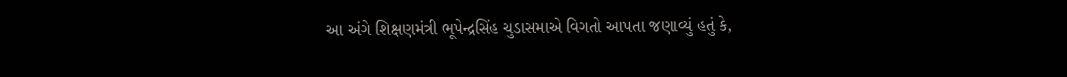આ અંગે શિક્ષણમંત્રી ભૂપેન્દ્રસિંહ ચુડાસમાએ વિગતો આપતા જણાવ્યું હતું કે,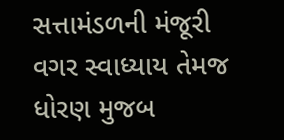સત્તામંડળની મંજૂરી વગર સ્વાધ્યાય તેમજ ધોરણ મુજબ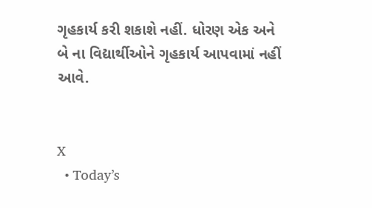ગૃહકાર્ય કરી શકાશે નહીં. ધોરણ એક અને બે ના વિદ્યાર્થીઓને ગૃહકાર્ય આપવામાં નહીં આવે.


X
  • Today’s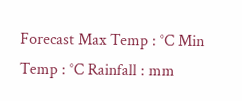Forecast Max Temp : °C Min Temp : °C Rainfall : mm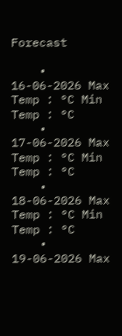Forecast

    • 16-06-2026 Max Temp : °C Min Temp : °C
    • 17-06-2026 Max Temp : °C Min Temp : °C
    • 18-06-2026 Max Temp : °C Min Temp : °C
    • 19-06-2026 Max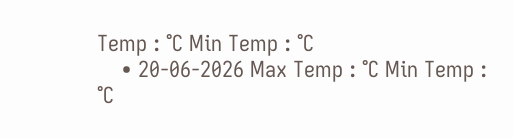Temp : °C Min Temp : °C
    • 20-06-2026 Max Temp : °C Min Temp : °C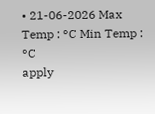• 21-06-2026 Max Temp : °C Min Temp : °C
apply